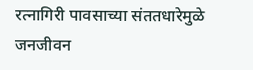रत्नागिरी पावसाच्या संततधारेमुळे जनजीवन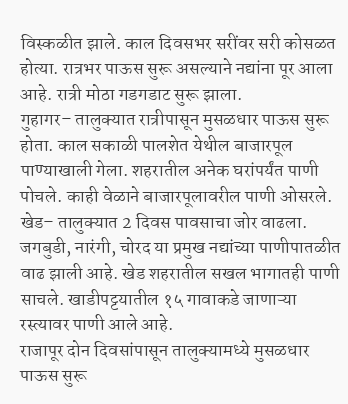विस्कळीत झाले. काल दिवसभर सरींवर सरी कोसळत होत्या. रात्रभर पाऊस सुरू असल्याने नद्यांना पूर आला आहे. रात्री मोठा गडगडाट सुरू झाला.
गुहागर– तालुक्यात रात्रीपासून मुसळधार पाऊस सुरू होता. काल सकाळी पालशेत येथील बाजारपूल पाण्याखाली गेला. शहरातील अनेक घरांपर्यंत पाणी पोचले. काही वेळाने बाजारपूलावरील पाणी ओसरले.
खेड– तालुक्यात 2 दिवस पावसाचा जोर वाढला. जगबुडी, नारंगी, चोरद या प्रमुख नद्यांच्या पाणीपातळीत वाढ झाली आहे. खेड शहरातील सखल भागातही पाणी साचले. खाडीपट्टयातील १५ गावाकडे जाणाऱ्या रस्त्यावर पाणी आले आहे.
राजापूर दोन दिवसांपासून तालुक्यामध्ये मुसळधार पाऊस सुरू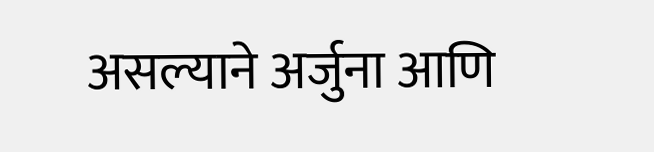असल्याने अर्जुना आणि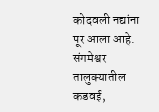कोदवली नद्यांना पूर आला आहे.
संगमेश्वर तालुक्यातील कडवई,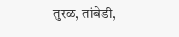तुरळ, तांबेडी,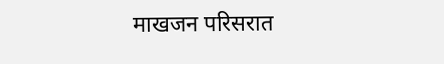माखजन परिसरात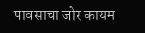पावसाचा जोर कायम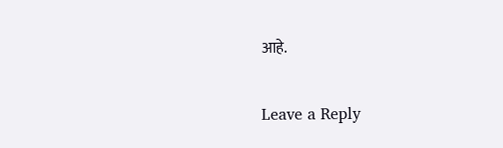आहे.

Leave a Reply